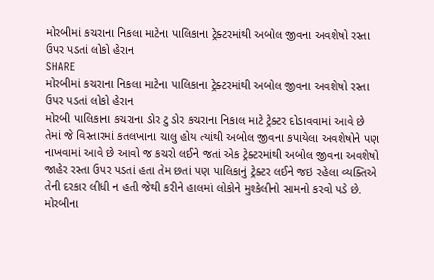મોરબીમાં કચરાના નિકલા માટેના પાલિકાના ટ્રેક્ટરમાંથી અબોલ જીવના અવશેષો રસ્તા ઉપર પડતાં લોકો હેરાન
SHARE
મોરબીમાં કચરાના નિકલા માટેના પાલિકાના ટ્રેક્ટરમાંથી અબોલ જીવના અવશેષો રસ્તા ઉપર પડતાં લોકો હેરાન
મોરબી પાલિકાના કચરાના ડોર ટુ ડોર કચરાના નિકાલ માટે ટ્રેક્ટર દોડાવવામાં આવે છે તેમાં જે વિસ્તારમાં કતલખાના ચાલુ હોય ત્યાંથી અબોલ જીવના કપાયેલા અવશેષોને પણ નાખવામાં આવે છે આવો જ કચરો લઈને જતાં એક ટ્રેક્ટરમાંથી અબોલ જીવના અવશેષો જાહેર રસ્તા ઉપર પડતાં હતા તેમ છતાં પણ પાલિકાનું ટ્રેક્ટર લઈને જઇ રહેલા વ્યક્તિએ તેની દરકાર લીધી ન હતી જેથી કરીને હાલમાં લોકોને મુશ્કેલીનો સામનો કરવો પડે છે.
મોરબીના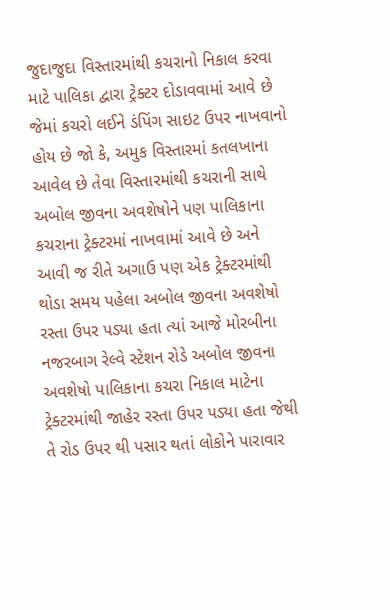જુદાજુદા વિસ્તારમાંથી કચરાનો નિકાલ કરવા માટે પાલિકા દ્વારા ટ્રેક્ટર દોડાવવામાં આવે છે જેમાં કચરો લઈને ડંપિંગ સાઇટ ઉપર નાખવાનો હોય છે જો કે, અમુક વિસ્તારમાં કતલખાના આવેલ છે તેવા વિસ્તારમાંથી કચરાની સાથે અબોલ જીવના અવશેષોને પણ પાલિકાના કચરાના ટ્રેક્ટરમાં નાખવામાં આવે છે અને આવી જ રીતે અગાઉ પણ એક ટ્રેક્ટરમાંથી થોડા સમય પહેલા અબોલ જીવના અવશેષો રસ્તા ઉપર પડ્યા હતા ત્યાં આજે મોરબીના નજરબાગ રેલ્વે સ્ટેશન રોડે અબોલ જીવના અવશેષો પાલિકાના કચરા નિકાલ માટેના ટ્રેક્ટરમાંથી જાહેર રસ્તા ઉપર પડ્યા હતા જેથી તે રોડ ઉપર થી પસાર થતાં લોકોને પારાવાર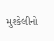મુશ્કેલીનો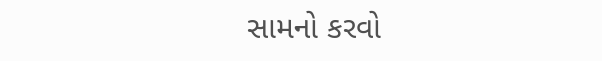સામનો કરવો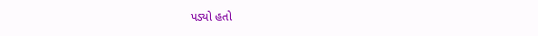પડ્યો હતો